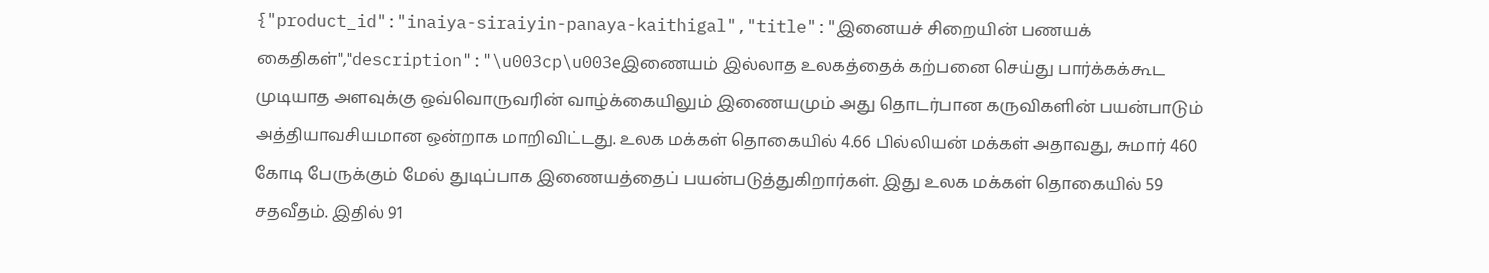{"product_id":"inaiya-siraiyin-panaya-kaithigal","title":"இனையச் சிறையின் பணயக் கைதிகள்","description":"\u003cp\u003eஇணையம் இல்லாத உலகத்தைக் கற்பனை செய்து பார்க்கக்கூட முடியாத அளவுக்கு ஒவ்வொருவரின் வாழ்க்கையிலும் இணையமும் அது தொடர்பான கருவிகளின் பயன்பாடும் அத்தியாவசியமான ஒன்றாக மாறிவிட்டது. உலக மக்கள் தொகையில் 4.66 பில்லியன் மக்கள் அதாவது, சுமார் 460 கோடி பேருக்கும் மேல் துடிப்பாக இணையத்தைப் பயன்படுத்துகிறார்கள். இது உலக மக்கள் தொகையில் 59 சதவீதம். இதில் 91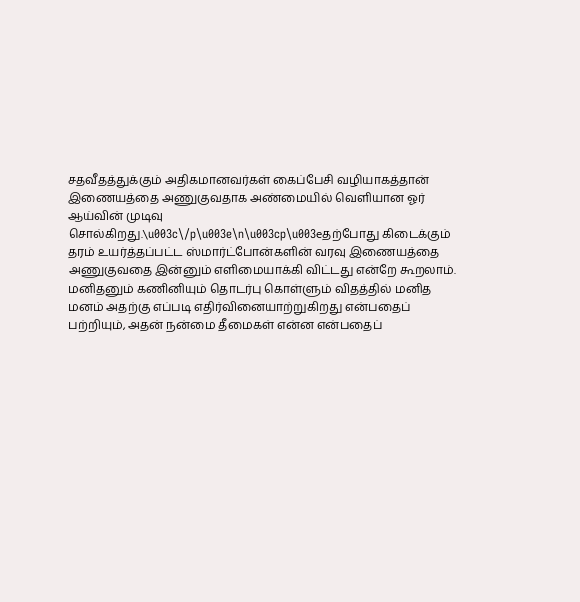சதவீதத்துக்கும் அதிகமானவர்கள் கைப்பேசி வழியாகத்தான் இணையத்தை அணுகுவதாக அண்மையில் வெளியான ஓர் ஆய்வின் முடிவு சொல்கிறது.\u003c\/p\u003e\n\u003cp\u003eதற்போது கிடைக்கும் தரம் உயர்த்தப்பட்ட ஸ்மார்ட்போன்களின் வரவு இணையத்தை அணுகுவதை இன்னும் எளிமையாக்கி விட்டது என்றே கூறலாம். மனிதனும் கணினியும் தொடர்பு கொள்ளும் விதத்தில் மனித மனம் அதற்கு எப்படி எதிர்வினையாற்றுகிறது என்பதைப் பற்றியும், அதன் நன்மை தீமைகள் என்ன என்பதைப்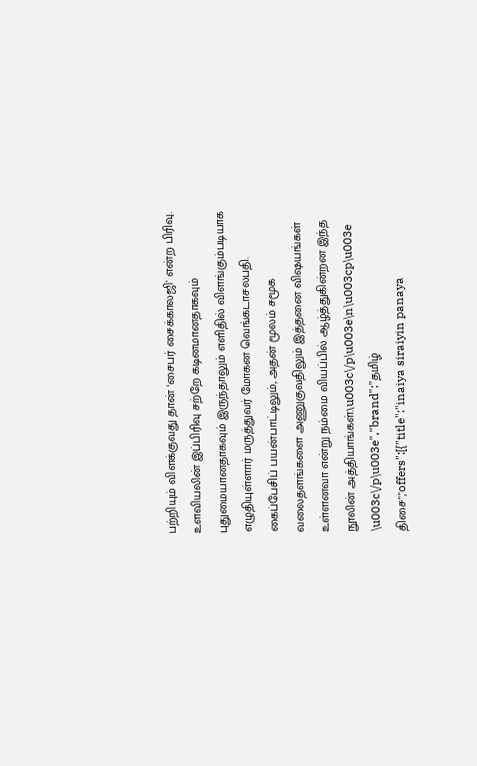பற்றியும் விளக்குவது தான் ‘சைபர் சைக்காலஜி' என்ற பிரிவு. உளவியலின் இப்பிரிவு சற்றே கடினமானதாகவும் புதுமையானதாகவும் இருந்தாலும் எளிதில் விளங்கும்படியாக எழுதியுள்ளார் மருத்துவர் மோகன வெங்கடாசலபதி. கைப்பேசிப் பயன்பாட்டிலும், அதன் மூலம் சமூக வலைதளங்களை அணுகுவதிலும் இத்தனை விஷயங்கள் உள்ளனவா என்று நம்மை வியப்பில் ஆழ்த்துகின்றன இந்த நூலின் அத்தியாங்கள்.\u003c\/p\u003e\n\u003cp\u003e \u003c\/p\u003e","brand":"தமிழ் திசை","offers":[{"title":"inaiya siraiyin panaya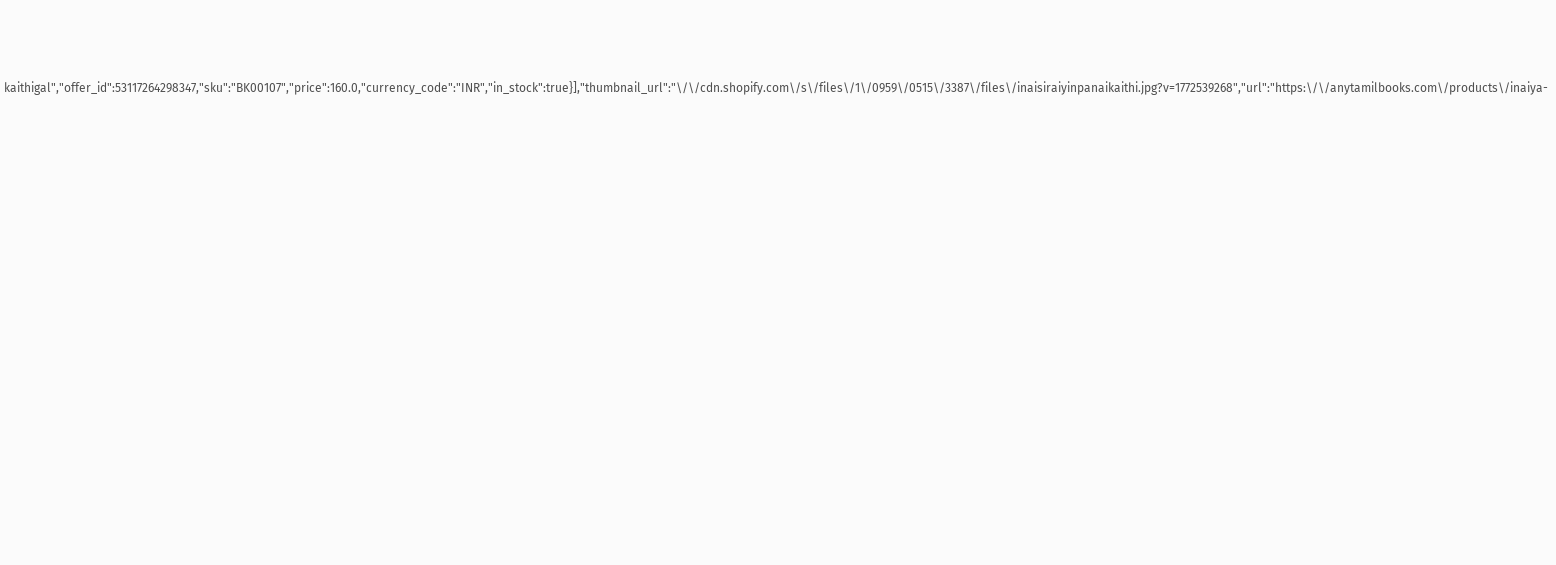kaithigal","offer_id":53117264298347,"sku":"BK00107","price":160.0,"currency_code":"INR","in_stock":true}],"thumbnail_url":"\/\/cdn.shopify.com\/s\/files\/1\/0959\/0515\/3387\/files\/inaisiraiyinpanaikaithi.jpg?v=1772539268","url":"https:\/\/anytamilbooks.com\/products\/inaiya-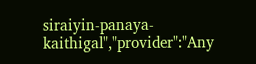siraiyin-panaya-kaithigal","provider":"Any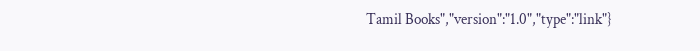Tamil Books","version":"1.0","type":"link"}